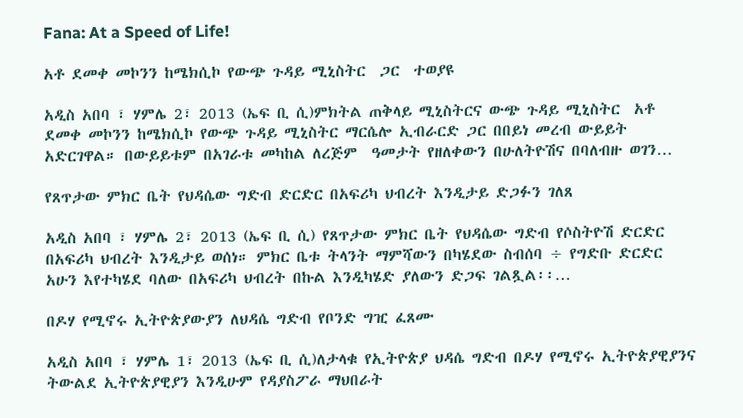Fana: At a Speed of Life!

አቶ ደመቀ መኮንን ከሜክሲኮ የውጭ ጉዳይ ሚኒስትር  ጋር  ተወያዩ

አዲስ አበባ ፣ ሃምሌ 2፣ 2013 (ኤፍ ቢ ሲ)ምክትል ጠቅላይ ሚኒስትርና ውጭ ጉዳይ ሚኒስትር  አቶ ደመቀ መኮንን ከሜክሲኮ የውጭ ጉዳይ ሚኒስትር ማርሴሎ ኢብራርድ ጋር በበይነ መረብ ውይይት አድርገዋል። በውይይቱም በአገራቱ መካከል ለረጅም  ዓመታት የዘለቀውን በሁለትዮሽና በባለብዙ ወገን…

የጸጥታው ምክር ቤት የህዳሴው ግድብ ድርድር በአፍሪካ ህብረት እንዲታይ ድጋፉን ገለጸ

አዲስ አበባ ፣ ሃምሌ 2፣ 2013 (ኤፍ ቢ ሲ) የጸጥታው ምክር ቤት የህዳሴው ግድብ የሶስትዮሽ ድርድር በአፍሪካ ህብረት እንዲታይ ወሰነ። ምክር ቤቱ ትላንት ማምሻውን በካሄደው ስብሰባ ÷ የግድቡ ድርድር አሁን እየተካሄደ ባለው በአፍሪካ ህብረት በኩል እንዲካሄድ ያለውን ድጋፍ ገልጿል፡፡…

በዶሃ የሚኖሩ ኢትዮጵያውያን ለህዳሴ ግድብ የቦንድ ግዢ ፈጸሙ

አዲስ አበባ ፣ ሃምሌ 1፣ 2013 (ኤፍ ቢ ሲ)ለታላቁ የኢትዮጵያ ህዳሴ ግድብ በዶሃ የሚኖሩ ኢትዮጵያዊያንና ትውልደ ኢትዮጵያዊያን እንዲሁም የዳያስፖራ ማህበራት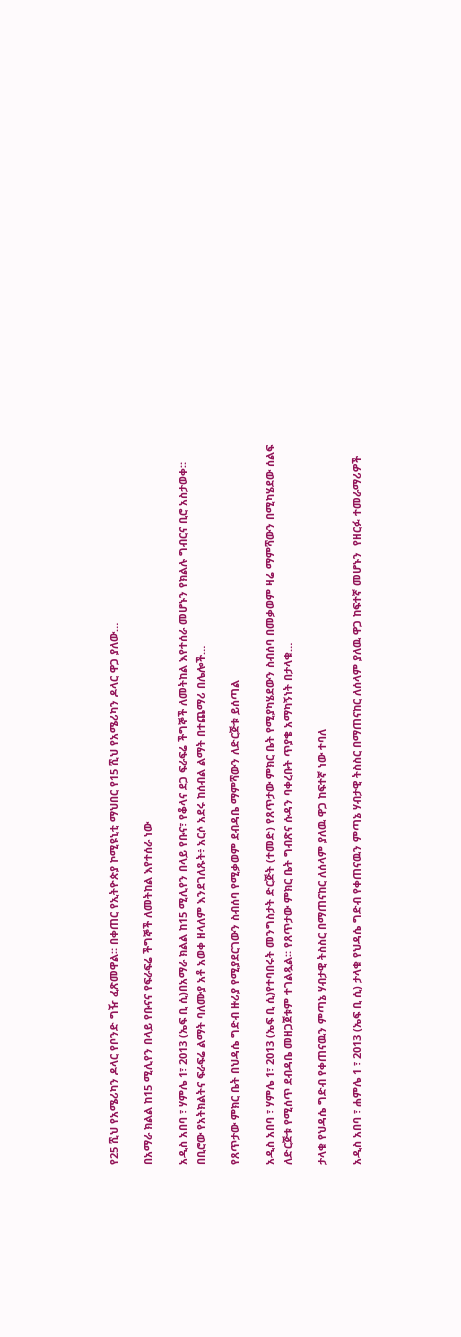የ25 ሺህ የአሜሪካን ዶላር የቦንድ ግዥ ፈጽመዋል። በቀጠር የኢትዮጵያ ኮሚዩኒቲ ማህበር የ15 ሺህ የአሜሪካን ዶላር ዋጋ ያለው…

በአማራ ክልል ከ15 ሚሊየን በላይ የቡናና የፍራፍሬ ችግኞች ለመትከል እየተሰራ ነው

አዲስ አበባ ፣ ሃምሌ 1፣ 2013 (ኤፍ ቢ ሲ)በአማራ ክልል ከ15 ሚሊየን በላይ የቡና፣ የቆላና ደጋ ፍራፍሬ ችግኞች ለመትከል እየተሰራ መሆኑን የክልሉ ግብርና ቢሮ አስታወቀ። በቢሮው የአትክልትና ፍራፍሬ ልማት ባለሙያ አቶ አወቀ ዘላለም እንደገለጹት፥ አርሶ አደሩ ከሰብል ልማት በተጨማሪ በሌሎች…

የጸጥታው ምክር ቤት በህዳሴ ግድብ ዙሪያ የሚያደርገውን ስብሰባ የሚቃወም ደብዳቤ ማምሻውን ለድርጅቱ ይሰጣል

አዲስ አበባ ፣ ሃምሌ 1፣ 2013 (ኤፍ ቢ ሲ)የተባበሩት መንግስታት ድርጅት (ተመድ) የጸጥታው ምክር ቤት የሚያካሄደውን ስብሰባ በመቃወም ዛሬ ማምሻውን በሚካሄደው ሰልፍ ለድርጅቱ የሚሰጥ ደብዳቤ መዘጋጀቱም ተገልጿል። የጸጥታው ምክር ቤት ግብጽና ሱዳን ባቀረቡት ጥያቄ አማካኝነት በታላቁ…

ታላቁ የህዳሴ ግድብ የቀጠናዉን ምጣኔ ሃብታዊ ትስስር በማጠናከር ለሰላም ያለዉ ዋጋ ከፍተኛ ነው ተባለ

አዲስ አበባ ፣ ሐምሌ 1 ፣ 2013 (ኤፍ ቢ ሲ) ታላቁ የህዳሴ ግድብ የቀጠናዉን ምጣኔ ሃብታዊ ትስስር በማጠናከር ለሰላም ያለዉ ዋጋ ከፍተኛ መሆኑን  የዘርፉ ተመራማሪዎች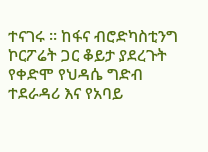ተናገሩ ፡፡ ከፋና ብሮድካስቲንግ ኮርፖሬት ጋር ቆይታ ያደረጉት የቀድሞ የህዳሴ ግድብ ተደራዳሪ እና የአባይ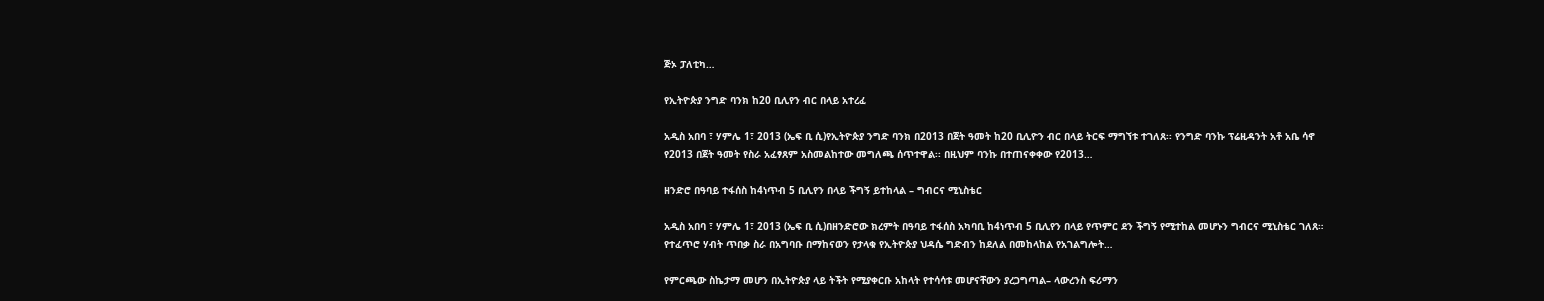ጅኦ ፓለቲካ…

የኢትዮጵያ ንግድ ባንክ ከ20 ቢሊየን ብር በላይ አተረፈ

አዲስ አበባ ፣ ሃምሌ 1፣ 2013 (ኤፍ ቢ ሲ)የኢትዮጵያ ንግድ ባንክ በ2013 በጀት ዓመት ከ20 ቢሊዮን ብር በላይ ትርፍ ማግኘቱ ተገለጸ፡፡ የንግድ ባንኩ ፕሬዚዳንት አቶ አቤ ሳኖ የ2013 በጀት ዓመት የስራ አፈፃጸም አስመልከተው መግለጫ ሰጥተዋል፡፡ በዚህም ባንኩ በተጠናቀቀው የ2013…

ዘንድሮ በዓባይ ተፋሰስ ከ4ነጥብ 5 ቢሊየን በላይ ችግኝ ይተከላል – ግብርና ሚኒስቴር

አዲስ አበባ ፣ ሃምሌ 1፣ 2013 (ኤፍ ቢ ሲ)በዘንድሮው ክረምት በዓባይ ተፋሰስ አካባቢ ከ4ነጥብ 5 ቢሊየን በላይ የጥምር ደን ችግኝ የሚተከል መሆኑን ግብርና ሚኒስቴር ገለጸ። የተፈጥሮ ሃብት ጥበቃ ስራ በአግባቡ በማከናወን የታላቁ የኢትዮጵያ ህዳሴ ግድብን ከደለል በመከላከል የአገልግሎት…

የምርጫው ስኬታማ መሆን በኢትዮጵያ ላይ ትችት የሚያቀርቡ አከላት የተሳሳቱ መሆናቸውን ያረጋግጣል– ላውረንስ ፍሪማን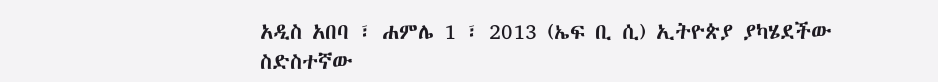አዲስ አበባ ፣ ሐምሌ 1 ፣ 2013 (ኤፍ ቢ ሲ) ኢትዮጵያ ያካሄደችው ስድስተኛው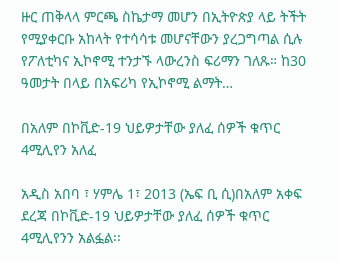ዙር ጠቅላላ ምርጫ ስኬታማ መሆን በኢትዮጵያ ላይ ትችት የሚያቀርቡ አከላት የተሳሳቱ መሆናቸውን ያረጋግጣል ሲሉ የፖለቲካና ኢኮኖሚ ተንታኙ ላውረንስ ፍሪማን ገለጹ። ከ30 ዓመታት በላይ በአፍሪካ የኢኮኖሚ ልማት…

በአለም በኮቪድ-19 ህይዎታቸው ያለፈ ሰዎች ቁጥር 4ሚሊየን አለፈ

አዲስ አበባ ፣ ሃምሌ 1፣ 2013 (ኤፍ ቢ ሲ)በአለም አቀፍ ደረጃ በኮቪድ-19 ህይዎታቸው ያለፈ ሰዎች ቁጥር 4ሚሊየንን አልፏል፡፡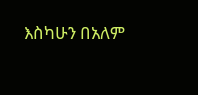እስካሁን በአለም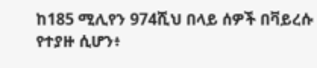ከ185 ሚሊየን 974ሺህ በላይ ሰዎች በቫይረሱ የተያዙ ሲሆን፥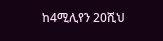ከ4ሚሊየን 20ሺህ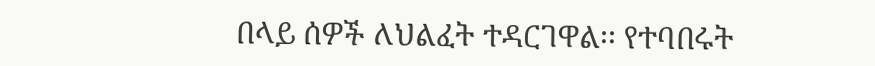በላይ ሰዎች ለህልፈት ተዳርገዋል፡፡ የተባበሩት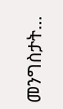መንግስታት…